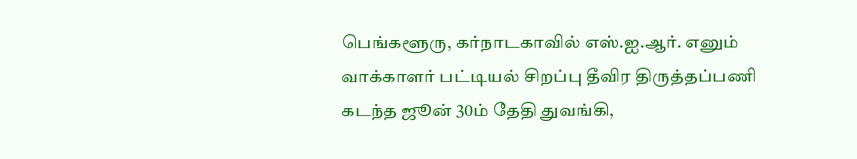பெங்களூரு, கர்நாடகாவில் எஸ்.ஐ.ஆர். எனும் வாக்காளர் பட்டியல் சிறப்பு தீவிர திருத்தப்பணி கடந்த ஜூன் 30ம் தேதி துவங்கி,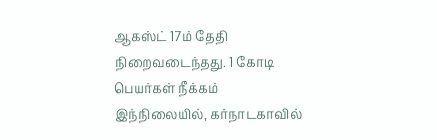ஆகஸ்ட் 17ம் தேதி நிறைவடைந்தது. 1 கோடி பெயர்கள் நீக்கம் இந்நிலையில், கர்நாடகாவில்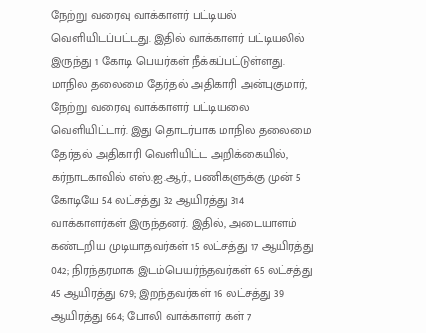நேற்று வரைவு வாக்காளர் பட்டியல் வெளியிடப்பட்டது. இதில் வாக்காளர் பட்டியலில் இருந்து 1 கோடி பெயர்கள் நீக்கப்பட்டுள்ளது. மாநில தலைமை தேர்தல் அதிகாரி அன்புகுமார், நேற்று வரைவு வாக்காளர் பட்டியலை வெளியிட்டார். இது தொடர்பாக மாநில தலைமை தேர்தல் அதிகாரி வெளியிட்ட அறிக்கையில், கர்நாடகாவில் எஸ்.ஐ.ஆர்., பணிகளுக்கு முன் 5 கோடியே 54 லட்சத்து 32 ஆயிரத்து 314 வாக்காளர்கள் இருந்தனர். இதில், அடையாளம் கண்டறிய முடியாதவர்கள் 15 லட்சத்து 17 ஆயிரத்து 042; நிரந்தரமாக இடம்பெயர்ந்தவர்கள் 65 லட்சத்து 45 ஆயிரத்து 679; இறந்தவர்கள் 16 லட்சத்து 39 ஆயிரத்து 664; போலி வாக்காளர் கள் 7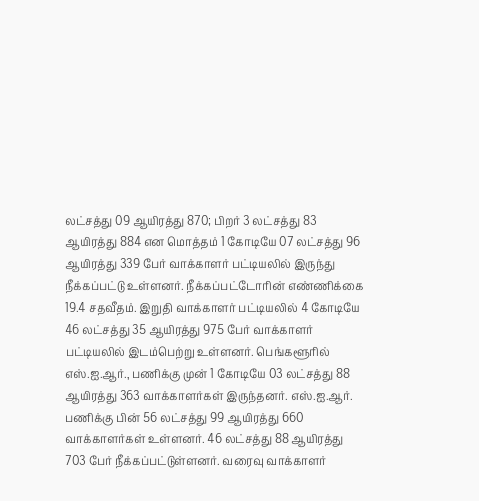லட்சத்து 09 ஆயிரத்து 870; பிறர் 3 லட்சத்து 83 ஆயிரத்து 884 என மொத்தம் 1 கோடியே 07 லட்சத்து 96 ஆயிரத்து 339 பேர் வாக்காளர் பட்டியலில் இருந்து நீக்கப்பட்டு உள்ளனர். நீக்கப்பட்டோரின் எண்ணிக்கை 19.4 சதவீதம். இறுதி வாக்காளர் பட்டியலில் 4 கோடியே 46 லட்சத்து 35 ஆயிரத்து 975 பேர் வாக்காளர் பட்டியலில் இடம்பெற்று உள்ளனர். பெங்களூரில் எஸ்.ஐ.ஆர்., பணிக்கு முன் 1 கோடியே 03 லட்சத்து 88 ஆயிரத்து 363 வாக்காளர்கள் இருந்தனர். எஸ்.ஐ.ஆர். பணிக்கு பின் 56 லட்சத்து 99 ஆயிரத்து 660 வாக்காளர்கள் உள்ளனர். 46 லட்சத்து 88 ஆயிரத்து 703 பேர் நீக்கப்பட்டுள்ளனர். வரைவு வாக்காளர்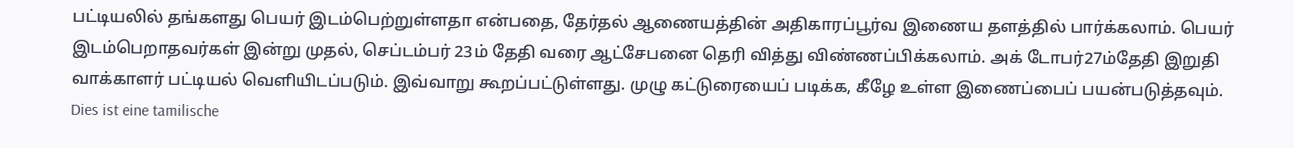பட்டியலில் தங்களது பெயர் இடம்பெற்றுள்ளதா என்பதை, தேர்தல் ஆணையத்தின் அதிகாரப்பூர்வ இணைய தளத்தில் பார்க்கலாம். பெயர் இடம்பெறாதவர்கள் இன்று முதல், செப்டம்பர் 23ம் தேதி வரை ஆட்சேபனை தெரி வித்து விண்ணப்பிக்கலாம். அக் டோபர்27ம்தேதி இறுதி வாக்காளர் பட்டியல் வெளியிடப்படும். இவ்வாறு கூறப்பட்டுள்ளது. முழு கட்டுரையைப் படிக்க, கீழே உள்ள இணைப்பைப் பயன்படுத்தவும்.
Dies ist eine tamilische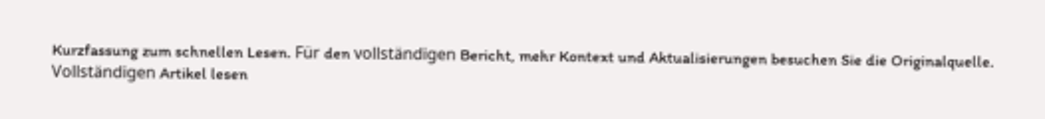Kurzfassung zum schnellen Lesen. Für den vollständigen Bericht, mehr Kontext und Aktualisierungen besuchen Sie die Originalquelle.
Vollständigen Artikel lesen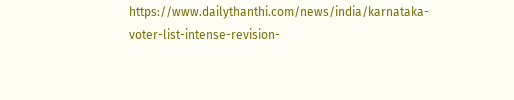https://www.dailythanthi.com/news/india/karnataka-voter-list-intense-revision-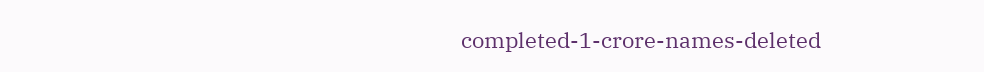completed-1-crore-names-deleted